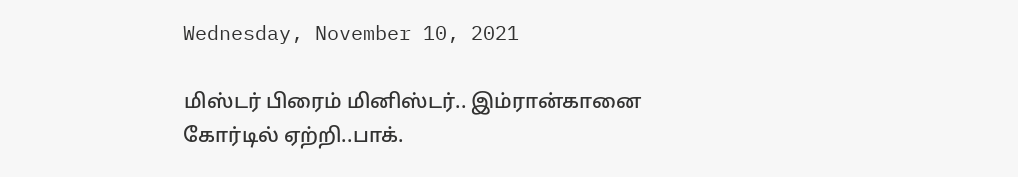Wednesday, November 10, 2021

மிஸ்டர் பிரைம் மினிஸ்டர்.. இம்ரான்கானை கோர்டில் ஏற்றி..பாக்.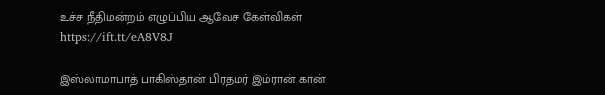உச்ச நீதிமன்றம் எழுப்பிய ஆவேச கேள்விகள் https://ift.tt/eA8V8J

இஸ்லாமாபாத் பாகிஸ்தான் பிரதமர் இம்ரான் கான்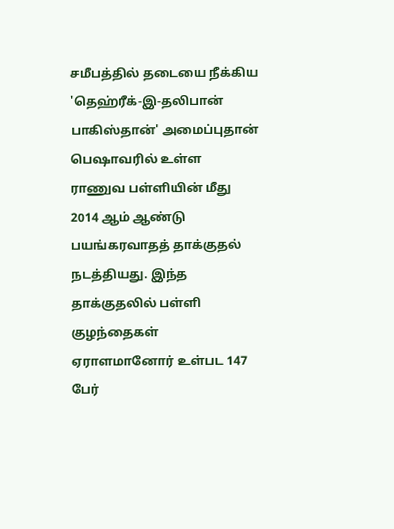சமீபத்தில் தடையை நீக்கிய 'தெஹ்ரீக்-இ-தலிபான் பாகிஸ்தான்' அமைப்புதான் பெஷாவரில் உள்ள ராணுவ பள்ளியின் மீது 2014 ஆம் ஆண்டு பயங்கரவாதத் தாக்குதல் நடத்தியது. இந்த தாக்குதலில் பள்ளி குழந்தைகள் ஏராளமானோர் உள்பட 147 பேர்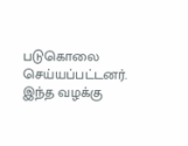படுகொலை செய்யப்பட்டனர். இந்த வழக்கு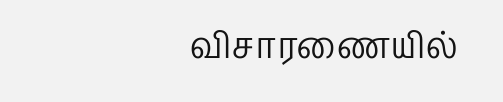விசாரணையில்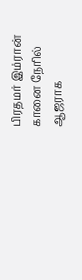பிரதமர் இம்ரான் கானை நேரில் ஆஜராக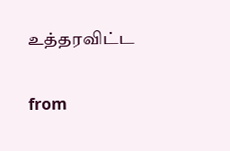உத்தரவிட்ட

from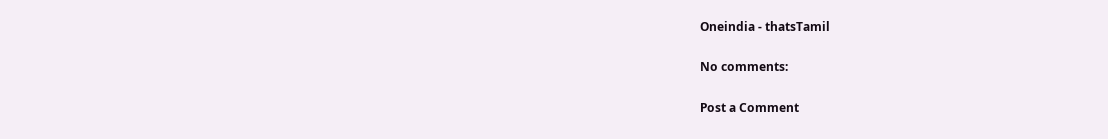Oneindia - thatsTamil

No comments:

Post a Comment